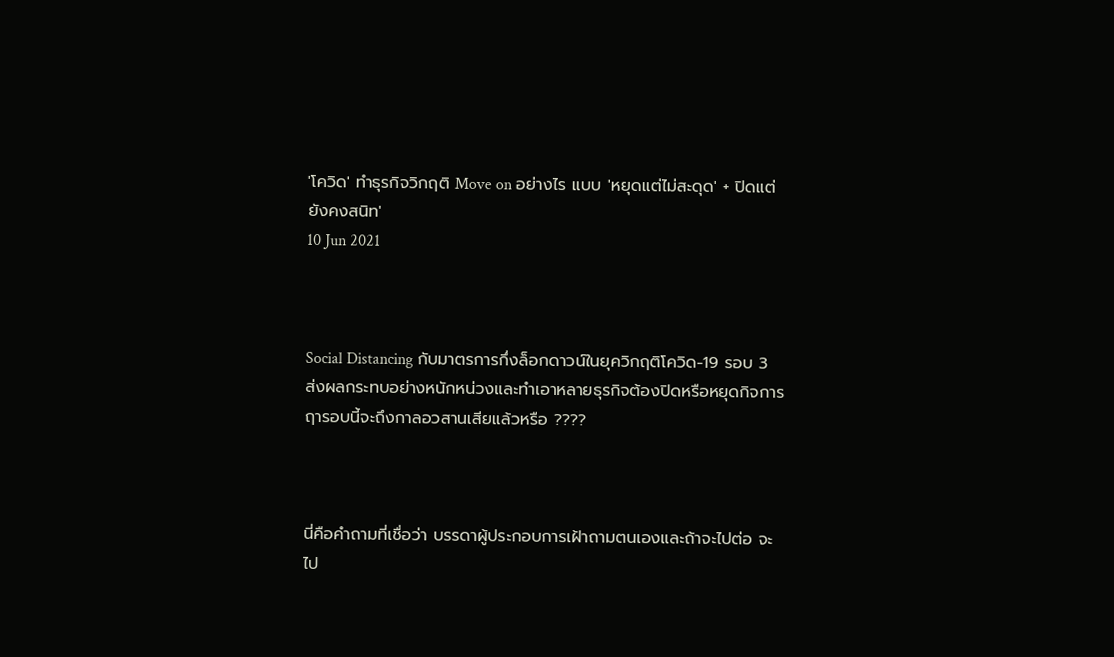'โควิด' ทำธุรกิจวิกฤติ Move on อย่างไร แบบ 'หยุดแต่ไม่สะดุด' + ปิดแต่ยังคงสนิท'
10 Jun 2021



Social Distancing กับมาตรการกึ่งล็อกดาวน์ในยุควิกฤติโควิด-19 รอบ 3 ส่งผลกระทบอย่างหนักหน่วงและทำเอาหลายธุรกิจต้องปิดหรือหยุดกิจการ ฤารอบนี้จะถึงกาลอวสานเสียแล้วหรือ ????



นี่คือคำถามที่เชื่อว่า บรรดาผู้ประกอบการเฝ้าถามตนเองและถ้าจะไปต่อ จะไป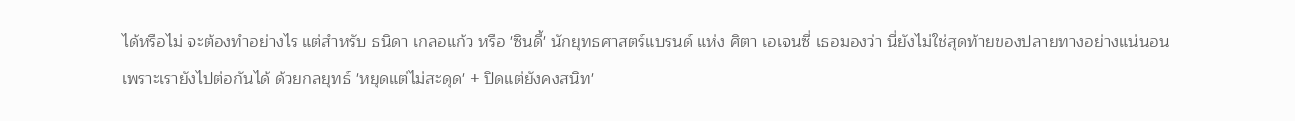ได้หรือไม่ จะต้องทำอย่างไร แต่สำหรับ ธนิดา เกลอแก้ว หรือ 'ซินดี้' นักยุทธศาสตร์แบรนด์ แห่ง ศิตา เอเจนซี่ เธอมองว่า นี่ยังไม่ใช่สุดท้ายของปลายทางอย่างแน่นอน เพราะเรายังไปต่อกันได้ ด้วยกลยุทธ์ 'หยุดแต่ไม่สะดุด' + ปิดแต่ยังคงสนิท'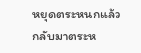หยุดตระหนกแล้วกลับมาตระห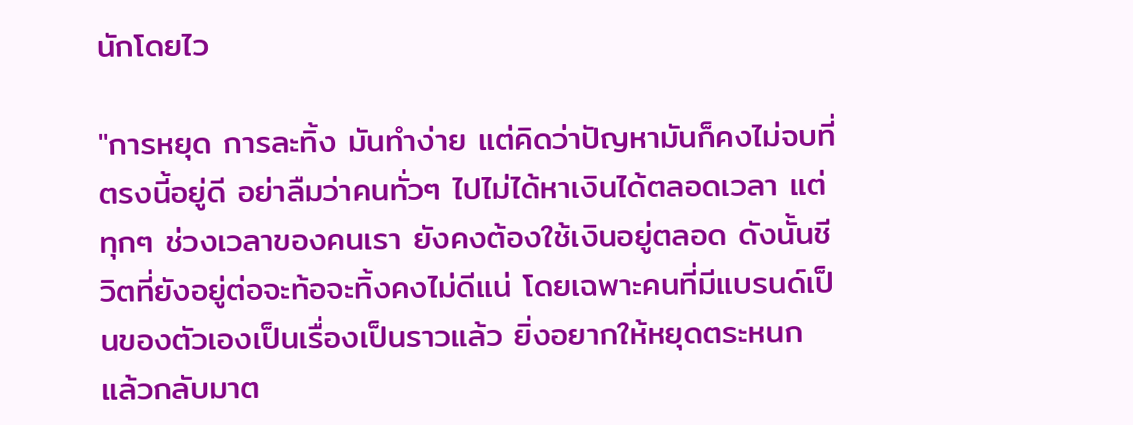นักโดยไว

"การหยุด การละทิ้ง มันทำง่าย แต่คิดว่าปัญหามันก็คงไม่จบที่ตรงนี้อยู่ดี อย่าลืมว่าคนทั่วๆ ไปไม่ได้หาเงินได้ตลอดเวลา แต่ทุกๆ ช่วงเวลาของคนเรา ยังคงต้องใช้เงินอยู่ตลอด ดังนั้นชีวิตที่ยังอยู่ต่อจะท้อจะทิ้งคงไม่ดีแน่ โดยเฉพาะคนที่มีแบรนด์เป็นของตัวเองเป็นเรื่องเป็นราวแล้ว ยิ่งอยากให้หยุดตระหนก แล้วกลับมาต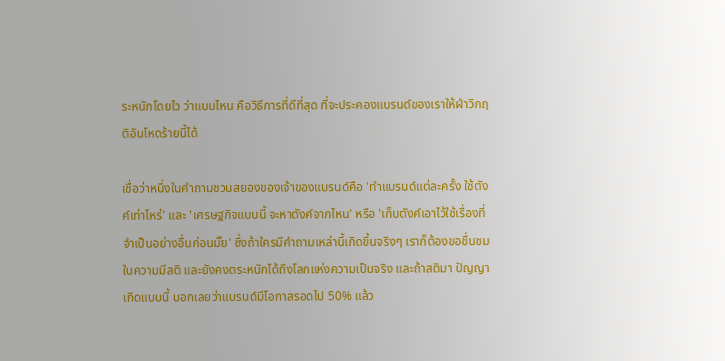ระหนักโดยไว ว่าแบบไหน คือวิธีการที่ดีที่สุด ที่จะประคองแบรนด์ของเราให้ฝ่าวิกฤติอันโหดร้ายนี้ได้

เชื่อว่าหนึ่งในคำถามชวนสยองของเจ้าของแบรนด์คือ 'ทำแบรนด์แต่ละครั้ง ใช้ตังค์เท่าไหร่' และ 'เศรษฐกิจแบบนี้ จะหาตังค์จากไหน' หรือ 'เก็บตังค์เอาไว้ใช้เรื่องที่จำเป็นอย่างอื่นก่อนมั๊ย' ซึ่งถ้าใครมีคำถามเหล่านี้เกิดขึ้นจริงๆ เราก็ต้องขอชื่นชมในความมีสติ และยังคงตระหนักได้ถึงโลกแห่งความเป็นจริง และถ้าสติมา ปัญญาเกิดแบบนี้ บอกเลยว่าแบรนด์มีโอกาสรอดไป 50% แล้ว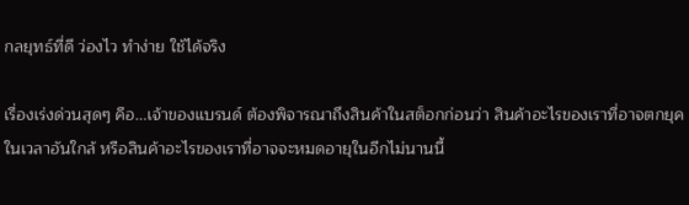กลยุทธ์ที่ดี ว่องไว ทำง่าย ใช้ได้จริง

เรื่องเร่งด่วนสุดๆ คือ...เจ้าของแบรนด์ ต้องพิจารณาถึงสินค้าในสต็อกก่อนว่า สินค้าอะไรของเราที่อาจตกยุคในเวลาอันใกล้ หรือสินค้าอะไรของเราที่อาจจะหมดอายุในอีกไม่นานนี้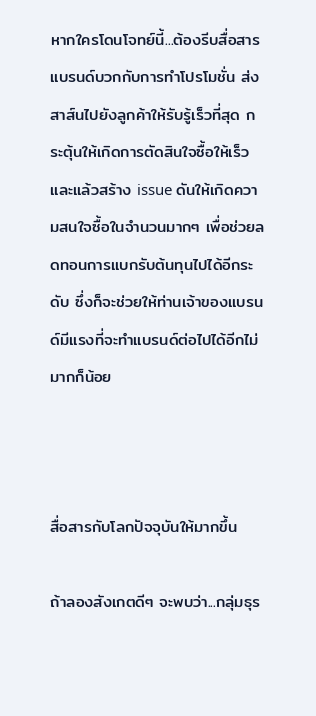หากใครโดนโจทย์นี้...ต้องรีบสื่อสารแบรนด์บวกกับการทำโปรโมชั่น ส่งสาส์นไปยังลูกค้าให้รับรู้เร็วที่สุด กระตุ้นให้เกิดการตัดสินใจซื้อให้เร็วและแล้วสร้าง issue ดันให้เกิดความสนใจซื้อในจำนวนมากๆ เพื่อช่วยลดทอนการแบกรับต้นทุนไปได้อีกระดับ ซึ่งก็จะช่วยให้ท่านเจ้าของแบรนด์มีแรงที่จะทำแบรนด์ต่อไปได้อีกไม่มากก็น้อย



สื่อสารกับโลกปัจจุบันให้มากขึ้น

ถ้าลองสังเกตดีๆ จะพบว่า...กลุ่มธุร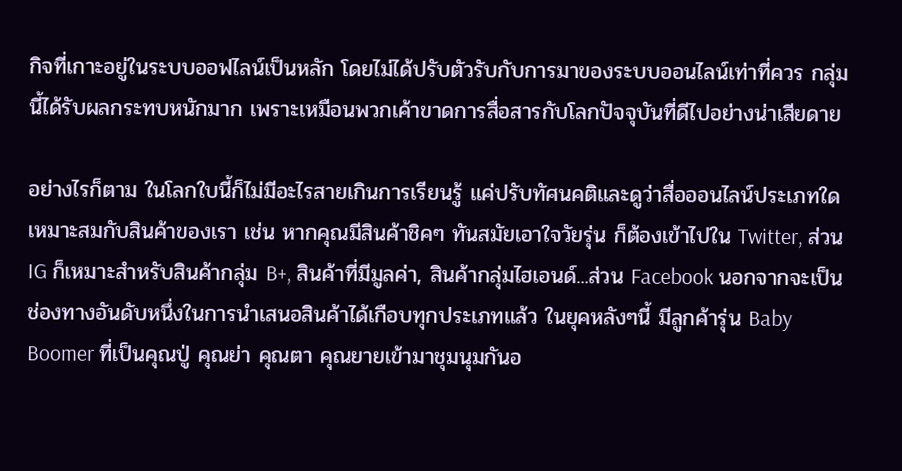กิจที่เกาะอยู่ในระบบออฟไลน์เป็นหลัก โดยไม่ได้ปรับตัวรับกับการมาของระบบออนไลน์เท่าที่ควร กลุ่มนี้ได้รับผลกระทบหนักมาก เพราะเหมือนพวกเค้าขาดการสื่อสารกับโลกปัจจุบันที่ดีไปอย่างน่าเสียดาย

อย่างไรก็ตาม ในโลกใบนี้ก็ไม่มีอะไรสายเกินการเรียนรู้ แค่ปรับทัศนคติและดูว่าสื่อออนไลน์ประเภทใดเหมาะสมกับสินค้าของเรา เช่น หากคุณมีสินค้าชิคๆ ทันสมัยเอาใจวัยรุ่น ก็ต้องเข้าไปใน Twitter, ส่วน IG ก็เหมาะสำหรับสินค้ากลุ่ม B+, สินค้าที่มีมูลค่า, สินค้ากลุ่มไฮเอนด์...ส่วน Facebook นอกจากจะเป็นช่องทางอันดับหนึ่งในการนำเสนอสินค้าได้เกือบทุกประเภทแล้ว ในยุคหลังๆนี้ มีลูกค้ารุ่น Baby Boomer ที่เป็นคุณปู่ คุณย่า คุณตา คุณยายเข้ามาชุมนุมกันอ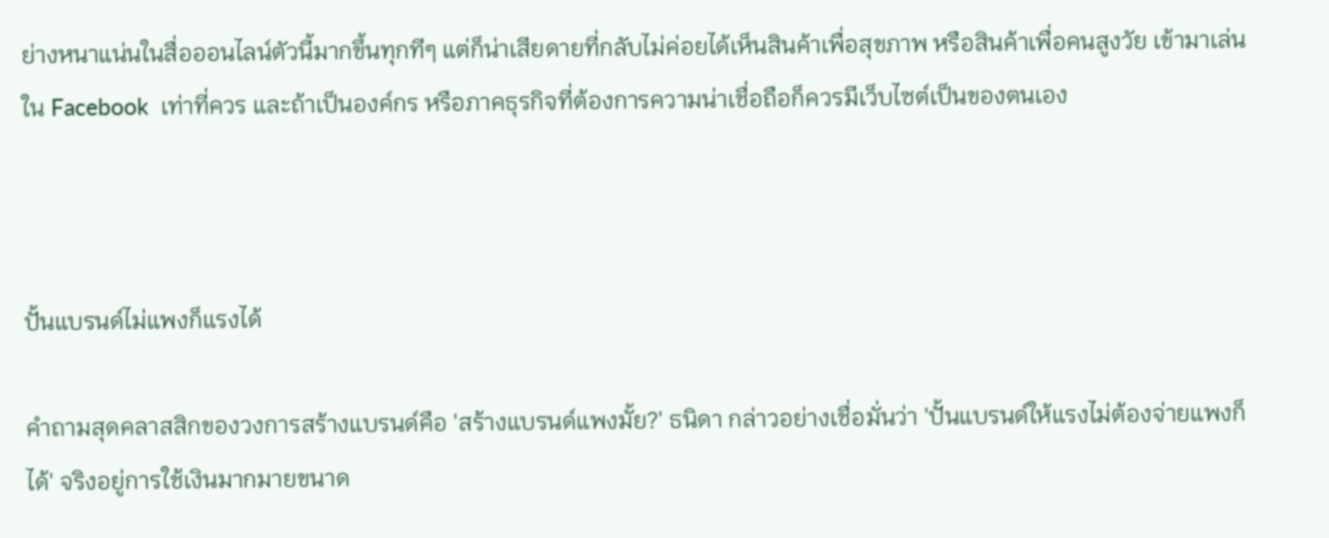ย่างหนาแน่นในสื่อออนไลน์ตัวนี้มากขึ้นทุกทีๆ แต่ก็น่าเสียดายที่กลับไม่ค่อยได้เห็นสินค้าเพื่อสุขภาพ หรือสินค้าเพื่อคนสูงวัย เข้ามาเล่นใน Facebook  เท่าที่ควร และถ้าเป็นองค์กร หรือภาคธุรกิจที่ต้องการความน่าเชื่อถือก็ควรมีเว็บไซต์เป็นของตนเอง



ปั้นแบรนด์ไม่แพงก็แรงได้

คำถามสุดคลาสสิกของวงการสร้างแบรนด์คือ 'สร้างแบรนด์แพงมั้ย?' ธนิดา กล่าวอย่างเชื่อมั่นว่า 'ปั้นแบรนด์ให้แรงไม่ต้องจ่ายแพงก็ได้' จริงอยู่การใช้เงินมากมายขนาด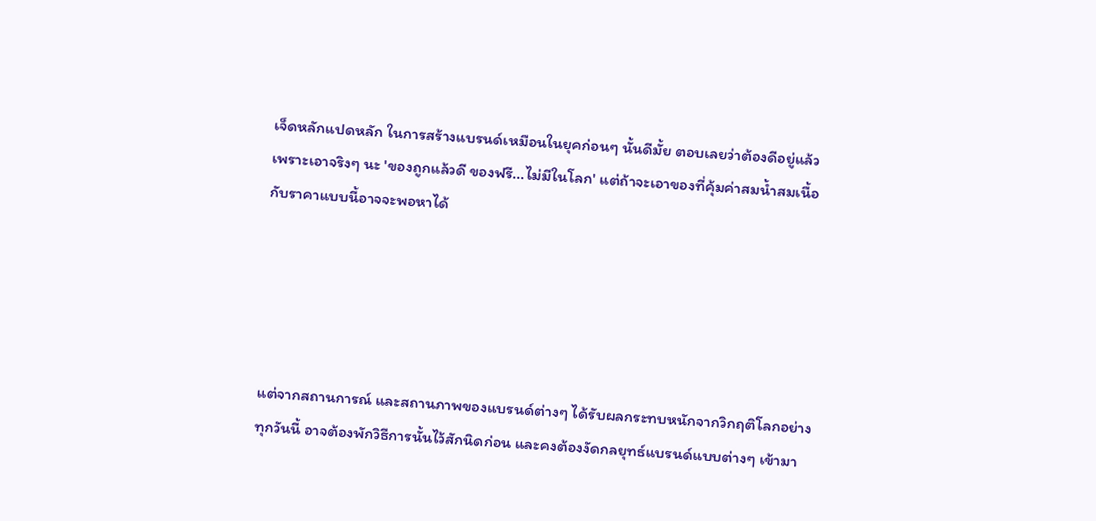เจ็ดหลักแปดหลัก ในการสร้างแบรนด์เหมือนในยุคก่อนๆ นั้นดีมั้ย ตอบเลยว่าต้องดีอยู่แล้ว เพราะเอาจริงๆ นะ 'ของถูกแล้วดี ของฟรี...ไม่มีในโลก' แต่ถ้าจะเอาของที่คุ้มค่าสมน้ำสมเนื้อกับราคาแบบนี้อาจจะพอหาได้





แต่จากสถานการณ์ และสถานภาพของแบรนด์ต่างๆ ได้รับผลกระทบหนักจากวิกฤติโลกอย่างทุกวันนี้ อาจต้องพักวิธีการนั้นไว้สักนิดก่อน และคงต้องงัดกลยุทธ์แบรนด์แบบต่างๆ เข้ามา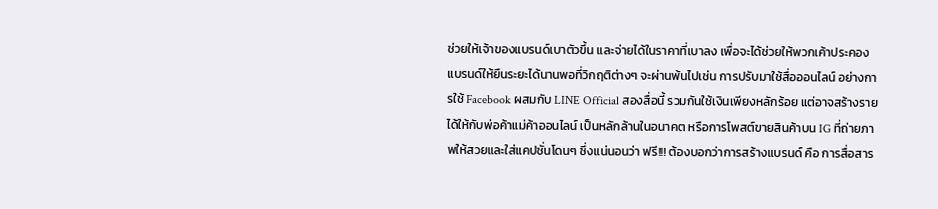ช่วยให้เจ้าของแบรนด์เบาตัวขึ้น และจ่ายได้ในราคาที่เบาลง เพื่อจะได้ช่วยให้พวกเค้าประคองแบรนด์ให้ยืนระยะได้นานพอที่วิกฤติต่างๆ จะผ่านพ้นไปเช่น การปรับมาใช้สื่อออนไลน์ อย่างการใช้ Facebook ผสมกับ LINE Official สองสื่อนี้ รวมกันใช้เงินเพียงหลักร้อย แต่อาจสร้างรายได้ให้กับพ่อค้าแม่ค้าออนไลน์ เป็นหลักล้านในอนาคต หรือการโพสต์ขายสินค้าบน IG ที่ถ่ายภาพให้สวยและใส่แคปชั่นโดนๆ ซึ่งแน่นอนว่า ฟรี!!! ต้องบอกว่าการสร้างแบรนด์ คือ การสื่อสาร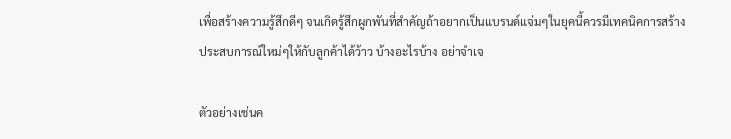เพื่อสร้างความรู้สึกดีๆ จนเกิดรู้สึกผูกพันที่สำคัญถ้าอยากเป็นแบรนด์แจ่มๆในยุคนี้ควรมีเทคนิคการสร้างประสบการณ์ใหม่ๆให้กับลูกค้าได้ว้าว บ้างอะไรบ้าง อย่าจำเจ

ตัวอย่างเช่นค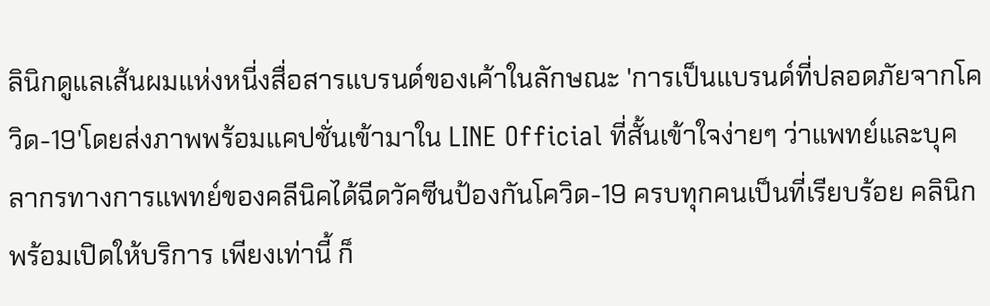ลินิกดูแลเส้นผมแห่งหนี่งสื่อสารแบรนด์ของเค้าในลักษณะ 'การเป็นแบรนด์ที่ปลอดภัยจากโควิด-19'โดยส่งภาพพร้อมแคปชั่นเข้ามาใน LINE Official ที่สั้นเข้าใจง่ายๆ ว่าแพทย์และบุคลากรทางการแพทย์ของคลีนิคได้ฉีดวัคซีนป้องกันโควิด-19 ครบทุกคนเป็นที่เรียบร้อย คลินิกพร้อมเปิดให้บริการ เพียงเท่านี้ ก็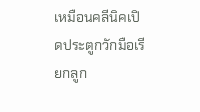เหมือนคลีนิคเปิดประตูกวักมือเรียกลูก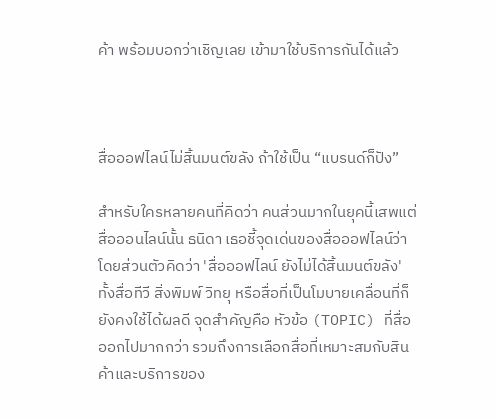ค้า พร้อมบอกว่าเชิญเลย เข้ามาใช้บริการกันได้แล้ว



สื่อออฟไลน์ไม่สิ้นมนต์ขลัง ถ้าใช้เป็น “แบรนด์ก็ปัง”

สำหรับใครหลายคนที่คิดว่า คนส่วนมากในยุคนี้เสพแต่สื่อออนไลน์นั้น ธนิดา เธอชี้จุดเด่นของสื่อออฟไลน์ว่า โดยส่วนตัวคิดว่า 'สื่อออฟไลน์ ยังไม่ได้สิ้นมนต์ขลัง' ทั้งสื่อทีวี สิ่งพิมพ์ วิทยุ หรือสื่อที่เป็นโมบายเคลื่อนที่ก็ยังคงใช้ได้ผลดี จุดสำคัญคือ หัวข้อ (TOPIC) ที่สื่อออกไปมากกว่า รวมถึงการเลือกสื่อที่เหมาะสมกับสินค้าและบริการของ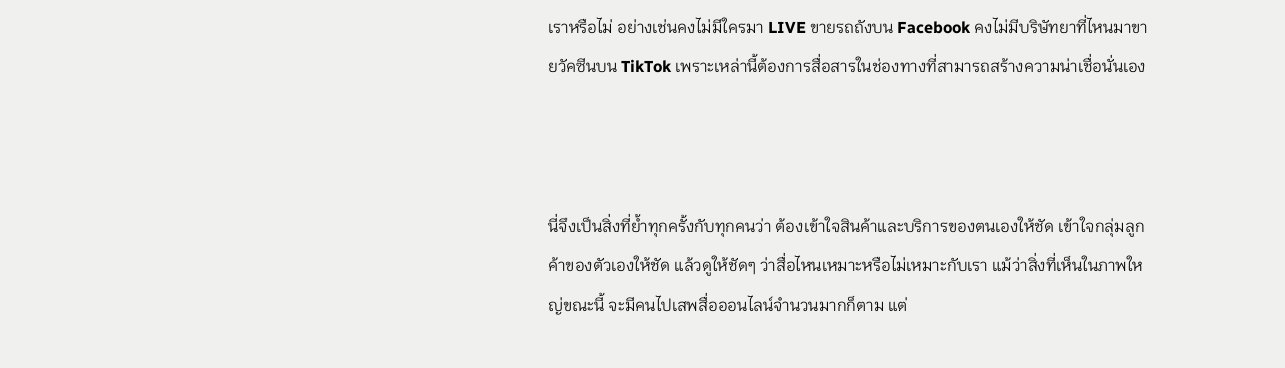เราหรือไม่ อย่างเช่นคงไม่มีใครมา LIVE ขายรถถังบน Facebook คงไม่มีบริษัทยาที่ไหนมาขายวัคซีนบน TikTok เพราะเหล่านี้ต้องการสื่อสารในช่องทางที่สามารถสร้างความน่าเชื่อนั่นเอง



นี่จึงเป็นสิ่งที่ย้ำทุกครั้งกับทุกคนว่า ต้องเข้าใจสินค้าและบริการของตนเองให้ชัด เข้าใจกลุ่มลูกค้าของตัวเองให้ชัด แล้วดูให้ชัดๆ ว่าสื่อไหนเหมาะหรือไม่เหมาะกับเรา แม้ว่าสิ่งที่เห็นในภาพใหญ่ขณะนี้ จะมีคนไปเสพสื่อออนไลน์จำนวนมากก็ตาม แต่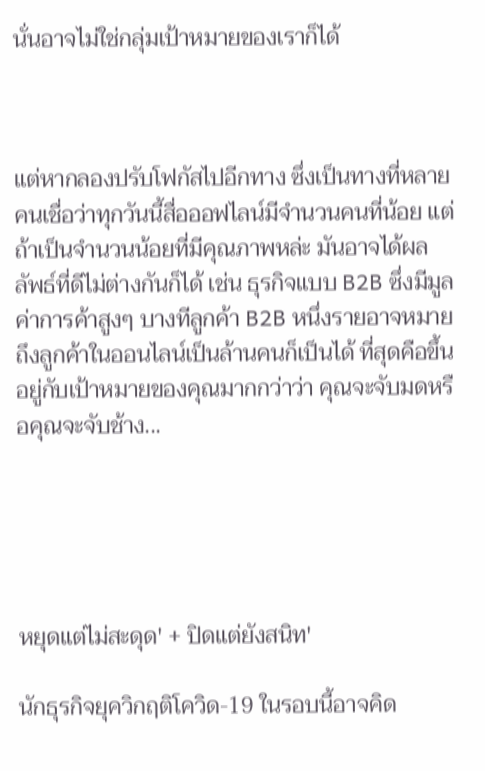นั่นอาจไม่ใช่กลุ่มเป้าหมายของเราก็ได้



แต่หากลองปรับโฟกัสไปอีกทาง ซึ่งเป็นทางที่หลายคนเชื่อว่าทุกวันนี้สื่อออฟไลน์มีจำนวนคนที่น้อย แต่ถ้าเป็นจำนวนน้อยที่มีคุณภาพหล่ะ มันอาจได้ผลลัพธ์ที่ดีไม่ต่างกันก็ได้ เช่น ธุรกิจแบบ B2B ซึ่งมีมูลค่าการค้าสูงๆ บางทีลูกค้า B2B หนึ่งรายอาจหมายถึงลูกค้าในออนไลน์เป็นล้านคนก็เป็นได้ ที่สุดคือขึ้นอยู่กับเป้าหมายของคุณมากกว่าว่า คุณจะจับมดหรือคุณจะจับช้าง...





หยุดแต่ไม่สะดุด' + ปิดแต่ยังสนิท'

นักธุรกิจยุควิกฤติโควิด-19 ในรอบนี้อาจคิด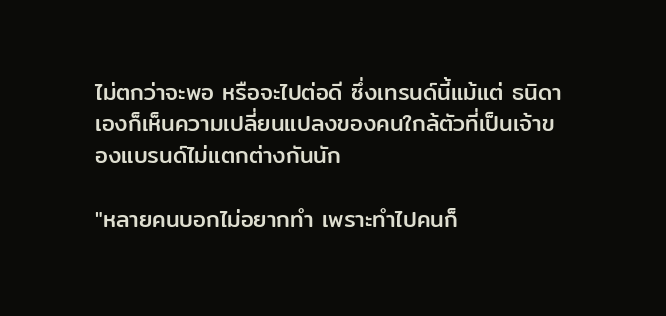ไม่ตกว่าจะพอ หรือจะไปต่อดี ซึ่งเทรนด์นี้แม้แต่ ธนิดา เองก็เห็นความเปลี่ยนแปลงของคนใกล้ตัวที่เป็นเจ้าของแบรนด์ไม่แตกต่างกันนัก

"หลายคนบอกไม่อยากทำ เพราะทำไปคนก็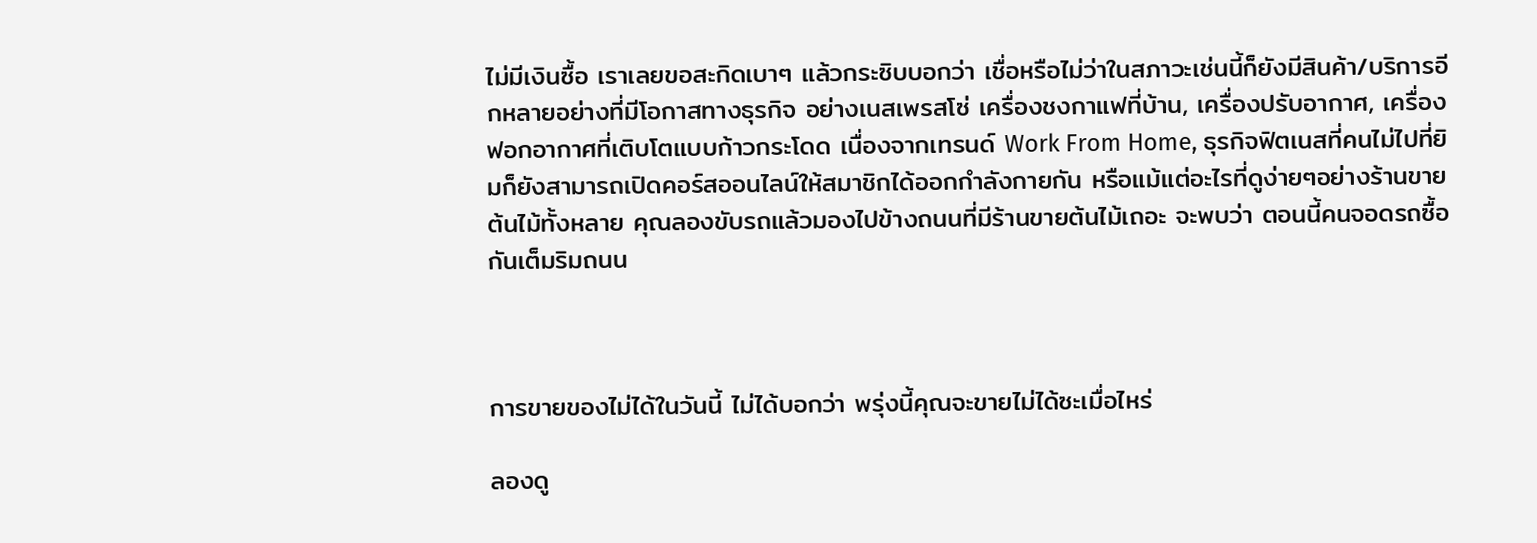ไม่มีเงินซื้อ เราเลยขอสะกิดเบาๆ แล้วกระซิบบอกว่า เชื่อหรือไม่ว่าในสภาวะเช่นนี้ก็ยังมีสินค้า/บริการอีกหลายอย่างที่มีโอกาสทางธุรกิจ อย่างเนสเพรสโซ่ เครื่องชงกาแฟที่บ้าน, เครื่องปรับอากาศ, เครื่องฟอกอากาศที่เติบโตแบบก้าวกระโดด เนื่องจากเทรนด์ Work From Home, ธุรกิจฟิตเนสที่คนไม่ไปที่ยิมก็ยังสามารถเปิดคอร์สออนไลน์ให้สมาชิกได้ออกกำลังกายกัน หรือแม้แต่อะไรที่ดูง่ายๆอย่างร้านขายต้นไม้ทั้งหลาย คุณลองขับรถแล้วมองไปข้างถนนที่มีร้านขายต้นไม้เถอะ จะพบว่า ตอนนี้คนจอดรถซื้อกันเต็มริมถนน



การขายของไม่ได้ในวันนี้ ไม่ได้บอกว่า พรุ่งนี้คุณจะขายไม่ได้ซะเมื่อไหร่

ลองดู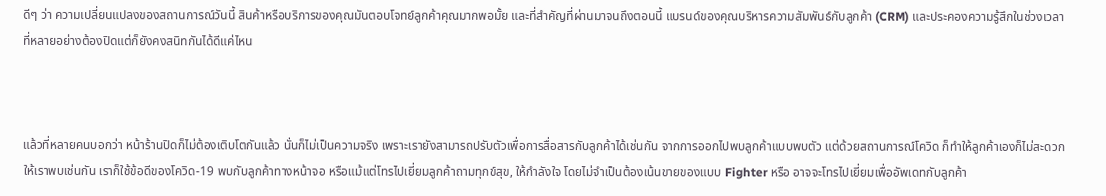ดีๆ ว่า ความเปลี่ยนแปลงของสถานการณ์วันนี้ สินค้าหรือบริการของคุณมันตอบโจทย์ลูกค้าคุณมากพอมั้ย และที่สำคัญที่ผ่านมาจนถึงตอนนี้ แบรนด์ของคุณบริหารความสัมพันธ์กับลูกค้า (CRM) และประคองความรู้สึกในช่วงเวลาที่หลายอย่างต้องปิดแต่ก็ยังคงสนิทกันได้ดีแค่ไหน



แล้วที่หลายคนบอกว่า หน้าร้านปิดก็ไม่ต้องเติบโตกันแล้ว นั่นก็ไม่เป็นความจริง เพราะเรายังสามารถปรับตัวเพื่อการสื่อสารกับลูกค้าได้เช่นกัน จากการออกไปพบลูกค้าแบบพบตัว แต่ด้วยสถานการณ์โควิด ก็ทำให้ลูกค้าเองก็ไม่สะดวกให้เราพบเช่นกัน เราก็ใช้ข้อดีของโควิด-19 พบกับลูกค้าทางหน้าจอ หรือแม้แต่โทรไปเยี่ยมลูกค้าถามทุกข์สุข, ให้กำลังใจ โดยไม่จำเป็นต้องเน้นขายของแบบ Fighter หรือ อาจจะโทรไปเยี่ยมเพื่ออัพเดทกับลูกค้า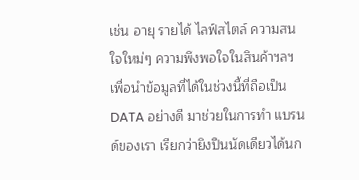เช่น อายุ รายได้ ไลฟ์สไตล์ ความสนใจใหม่ๆ ความพึงพอใจในสินค้าฯลฯ เพื่อนำข้อมูลที่ได้ในช่วงนี้ที่ถือเป็น DATA อย่างดี มาช่วยในการทำ แบรนด์ของเรา เรียกว่ายิงปืนนัดเดียวได้นก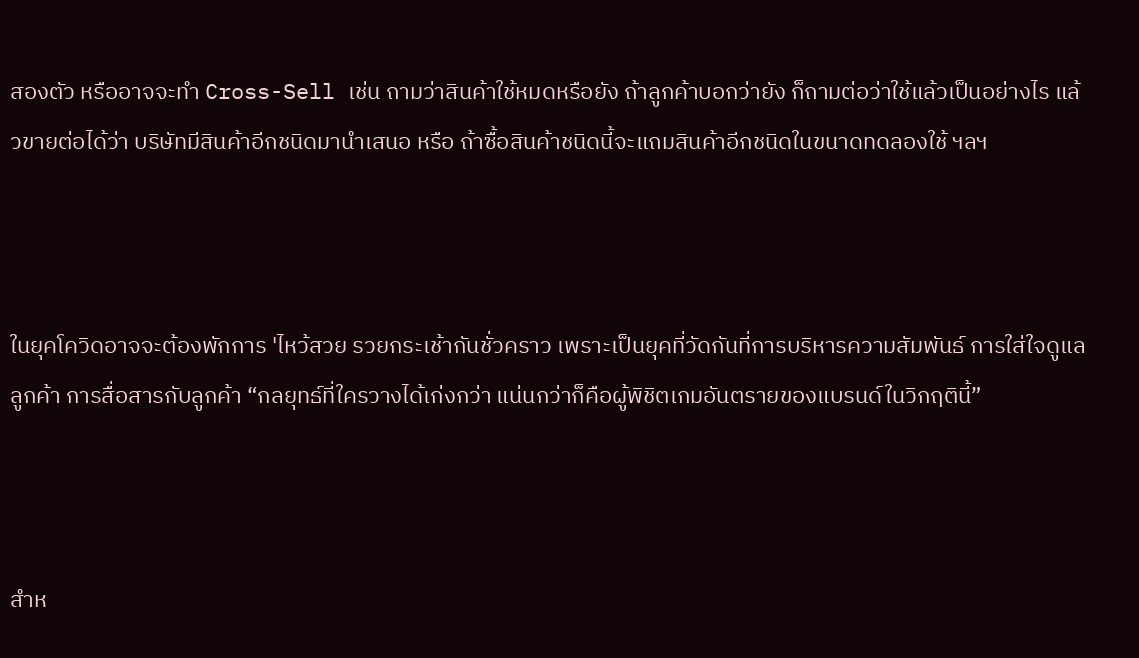สองตัว หรืออาจจะทำ Cross-Sell เช่น ถามว่าสินค้าใช้หมดหรือยัง ถ้าลูกค้าบอกว่ายัง ก็ถามต่อว่าใช้แล้วเป็นอย่างไร แล้วขายต่อได้ว่า บริษัทมีสินค้าอีกชนิดมานำเสนอ หรือ ถ้าซื้อสินค้าชนิดนี้จะแถมสินค้าอีกชนิดในขนาดทดลองใช้ ฯลฯ



ในยุคโควิดอาจจะต้องพักการ 'ไหว้สวย รวยกระเช้ากันชั่วคราว เพราะเป็นยุคที่วัดกันที่การบริหารความสัมพันธ์ การใส่ใจดูแลลูกค้า การสื่อสารกับลูกค้า “กลยุทธ์ที่ใครวางได้เก่งกว่า แน่นกว่าก็คือผู้พิชิตเกมอันตรายของแบรนด์ในวิกฤตินี้”



สำห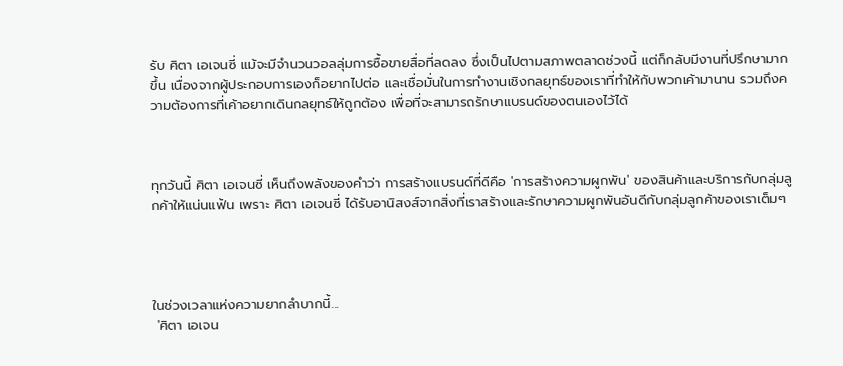รับ ศิตา เอเจนซี่ แม้จะมีจำนวนวอลลุ่มการซื้อขายสื่อที่ลดลง ซึ่งเป็นไปตามสภาพตลาดช่วงนี้ แต่ก็กลับมีงานที่ปรึกษามากขึ้น เนื่องจากผู้ประกอบการเองก็อยากไปต่อ และเชื่อมั่นในการทำงานเชิงกลยุทธ์ของเราที่ทำให้กับพวกเค้ามานาน รวมถึงความต้องการที่เค้าอยากเดินกลยุทธ์ให้ถูกต้อง เพื่อที่จะสามารถรักษาแบรนด์ของตนเองไว้ได้



ทุกวันนี้ ศิตา เอเจนซี่ เห็นถึงพลังของคำว่า การสร้างแบรนด์ที่ดีคือ 'การสร้างความผูกพัน' ของสินค้าและบริการกับกลุ่มลูกค้าให้แน่นแฟ้น เพราะ ศิตา เอเจนซี่ ได้รับอานิสงส์จากสิ่งที่เราสร้างและรักษาความผูกพันอันดีกับกลุ่มลูกค้าของเราเต็มๆ




ในช่วงเวลาแห่งความยากลำบากนี้...
 'ศิตา เอเจน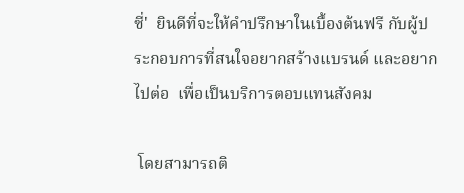ซี่'  ยินดีที่จะให้คำปรึกษาในเบื้องต้นฟรี กับผู้ประกอบการที่สนใจอยากสร้างแบรนด์ และอยากไปต่อ  เพื่อเป็นบริการตอบแทนสังคม

 โดยสามารถติ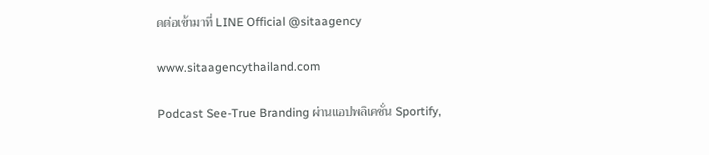ดต่อเข้ามาที่ LINE Official @sitaagency

www.sitaagencythailand.com

Podcast See-True Branding ผ่านแอปพลิเคชั่น Sportify,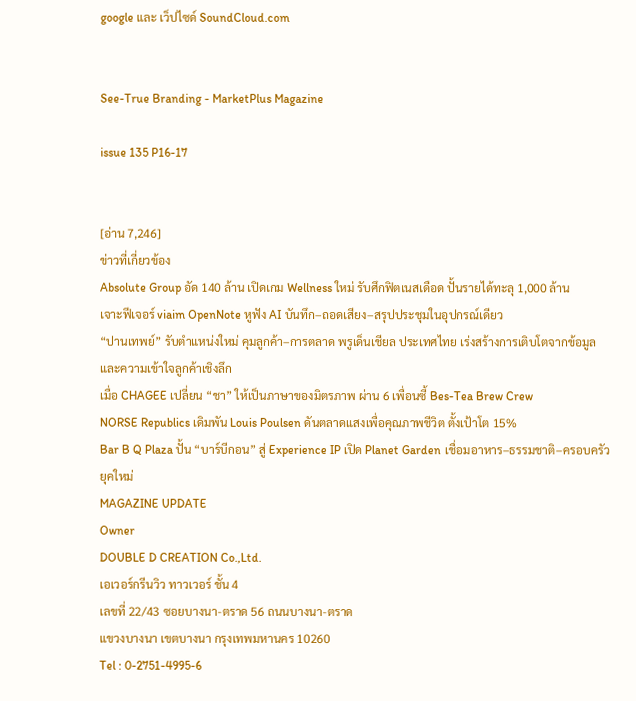google และ เว็ปไซด์ SoundCloud.com


See-True Branding - MarketPlus Magazine

issue 135 P16-17


[อ่าน 7,246]
ข่าวที่เกี่ยวข้อง
Absolute Group อัด 140 ล้าน เปิดเกม Wellness ใหม่ รับศึกฟิตเนสเดือด ปั้นรายได้ทะลุ 1,000 ล้าน
เจาะฟีเจอร์ viaim OpenNote หูฟัง AI บันทึก–ถอดเสียง–สรุปประชุมในอุปกรณ์เดียว
“ปานเทพย์” รับตำแหน่งใหม่ คุมลูกค้า–การตลาด พรูเด็นเชียล ประเทศไทย เร่งสร้างการเติบโตจากข้อมูล และความเข้าใจลูกค้าเชิงลึก
เมื่อ CHAGEE เปลี่ยน “ชา” ให้เป็นภาษาของมิตรภาพ ผ่าน 6 เพื่อนซี้ Bes-Tea Brew Crew
NORSE Republics เดิมพัน Louis Poulsen ดันตลาดแสงเพื่อคุณภาพชีวิต ตั้งเป้าโต 15%
Bar B Q Plaza ปั้น “บาร์บีกอน” สู่ Experience IP เปิด Planet Garden เชื่อมอาหาร–ธรรมชาติ–ครอบครัวยุคใหม่
MAGAZINE UPDATE
Owner
DOUBLE D CREATION Co.,Ltd.
เอเวอร์กรีนวิว ทาวเวอร์ ชั้น 4
เลขที่ 22/43 ซอยบางนา-ตราด 56 ถนนบางนา-ตราด
แขวงบางนา เขตบางนา กรุงเทพมหานคร 10260
Tel : 0-2751-4995-6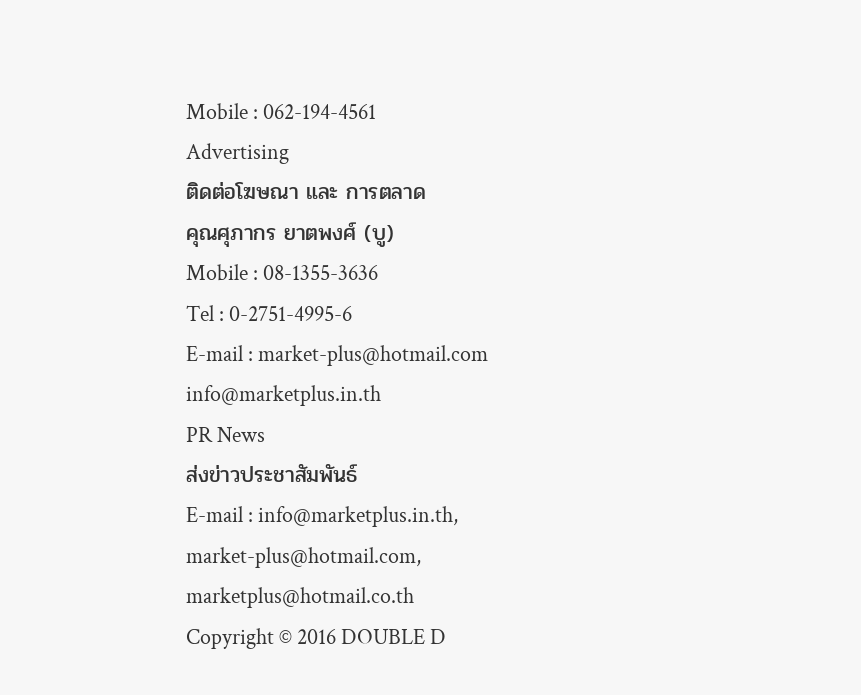Mobile : 062-194-4561
Advertising
ติดต่อโฆษณา และ การตลาด
คุณศุภากร ยาตพงศ์ (บู)
Mobile : 08-1355-3636
Tel : 0-2751-4995-6
E-mail : market-plus@hotmail.com
info@marketplus.in.th
PR News
ส่งข่าวประชาสัมพันธ์
E-mail : info@marketplus.in.th,
market-plus@hotmail.com,
marketplus@hotmail.co.th
Copyright © 2016 DOUBLE D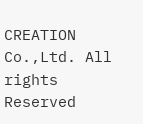CREATION Co.,Ltd. All rights Reserved